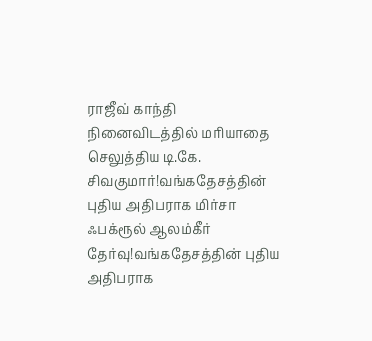ராஜீவ் காந்தி நினைவிடத்தில் மரியாதை செலுத்திய டி.கே. சிவகுமார்!வங்கதேசத்தின் புதிய அதிபராக மிர்சா ஃபக்ரூல் ஆலம்கீர் தேர்வு!வங்கதேசத்தின் புதிய அதிபராக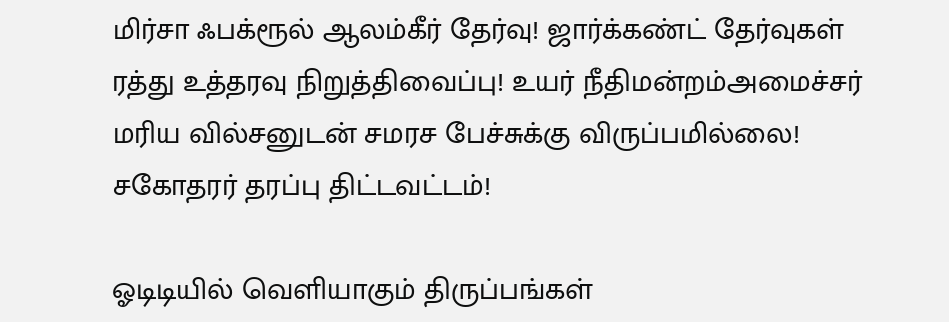மிர்சா ஃபக்ரூல் ஆலம்கீர் தேர்வு! ஜார்க்கண்ட் தேர்வுகள் ரத்து உத்தரவு நிறுத்திவைப்பு! உயர் நீதிமன்றம்அமைச்சர் மரிய வில்சனுடன் சமரச பேச்சுக்கு விருப்பமில்லை! சகோதரர் தரப்பு திட்டவட்டம்!

ஓடிடியில் வெளியாகும் திருப்பங்கள்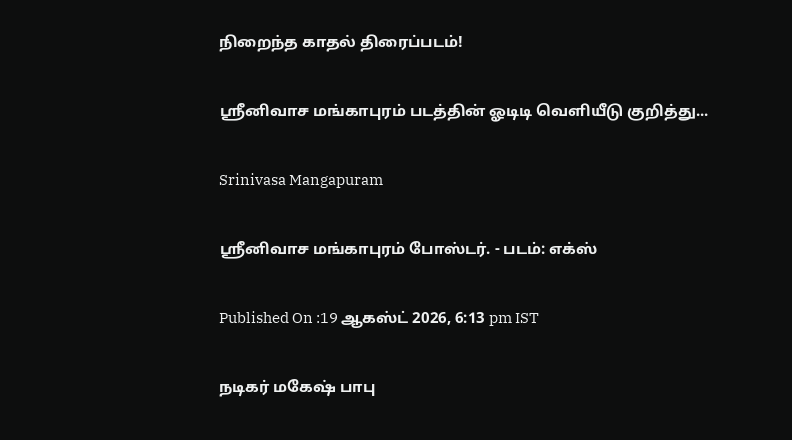நிறைந்த காதல் திரைப்படம்!

ஸ்ரீனிவாச மங்காபுரம் படத்தின் ஓடிடி வெளியீடு குறித்து...

Srinivasa Mangapuram

ஸ்ரீனிவாச மங்காபுரம் போஸ்டர். - படம்: எக்ஸ்

Published On :19 ஆகஸ்ட் 2026, 6:13 pm IST

நடிகர் மகேஷ் பாபு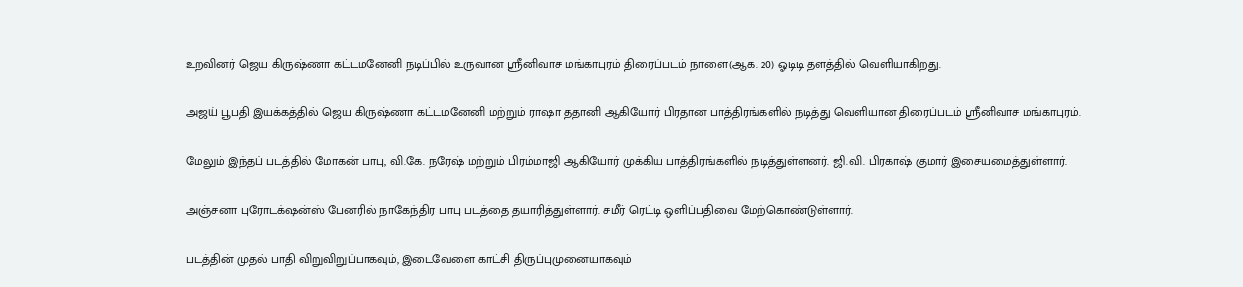உறவினர் ஜெய கிருஷ்ணா கட்டமனேனி நடிப்பில் உருவான ஸ்ரீனிவாச மங்காபுரம் திரைப்படம் நாளை(ஆக. 20) ஓடிடி தளத்தில் வெளியாகிறது.

அஜய் பூபதி இயக்கத்தில் ஜெய கிருஷ்ணா கட்டமனேனி மற்றும் ராஷா ததானி ஆகியோர் பிரதான பாத்திரங்களில் நடித்து வெளியான திரைப்படம் ஸ்ரீனிவாச மங்காபுரம்.

மேலும் இந்தப் படத்தில் மோகன் பாபு, வி.கே. நரேஷ் மற்றும் பிரம்மாஜி ஆகியோர் முக்கிய பாத்திரங்களில் நடித்துள்ளனர். ஜி.வி. பிரகாஷ் குமார் இசையமைத்துள்ளார்.

அஞ்சனா புரோடக்‌ஷன்ஸ் பேனரில் நாகேந்திர பாபு படத்தை தயாரித்துள்ளார். சமீர் ரெட்டி ஒளிப்பதிவை மேற்கொண்டுள்ளார்.

படத்தின் முதல் பாதி விறுவிறுப்பாகவும், இடைவேளை காட்சி திருப்புமுனையாகவும்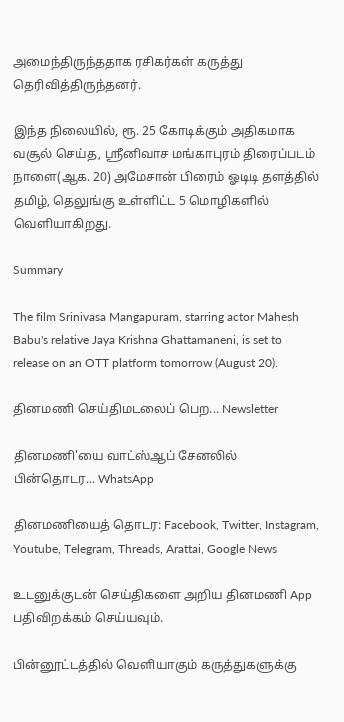அமைந்திருந்ததாக ரசிகர்கள் கருத்து தெரிவித்திருந்தனர்.

இந்த நிலையில், ரூ. 25 கோடிக்கும் அதிகமாக வசூல் செய்த, ஸ்ரீனிவாச மங்காபுரம் திரைப்படம் நாளை(ஆக. 20) அமேசான் பிரைம் ஓடிடி தளத்தில் தமிழ், தெலுங்கு உள்ளிட்ட 5 மொழிகளில் வெளியாகிறது.

Summary

The film Srinivasa Mangapuram, starring actor Mahesh Babu's relative Jaya Krishna Ghattamaneni, is set to release on an OTT platform tomorrow (August 20).

தினமணி செய்திமடலைப் பெற... Newsletter

தினமணி'யை வாட்ஸ்ஆப் சேனலில் பின்தொடர... WhatsApp

தினமணியைத் தொடர: Facebook, Twitter, Instagram, Youtube, Telegram, Threads, Arattai, Google News

உடனுக்குடன் செய்திகளை அறிய தினமணி App பதிவிறக்கம் செய்யவும்.

பின்னூட்டத்தில் வெளியாகும் கருத்துகளுக்கு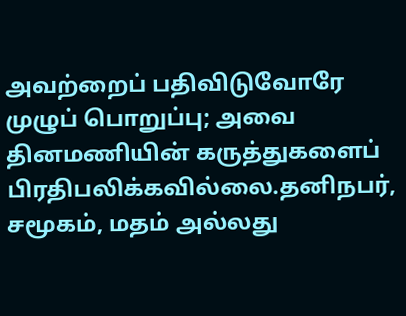அவற்றைப் பதிவிடுவோரே முழுப் பொறுப்பு; அவை தினமணியின் கருத்துகளைப் பிரதிபலிக்கவில்லை.தனிநபர், சமூகம், மதம் அல்லது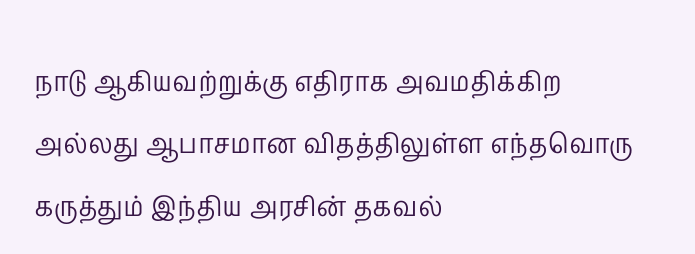நாடு ஆகியவற்றுக்கு எதிராக அவமதிக்கிற அல்லது ஆபாசமான விதத்திலுள்ள எந்தவொரு கருத்தும் இந்திய அரசின் தகவல்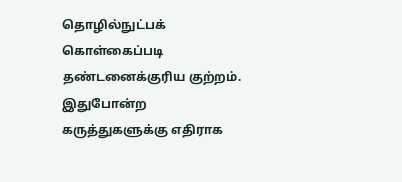தொழில்நுட்பக் கொள்கைப்படி தண்டனைக்குரிய குற்றம். இதுபோன்ற கருத்துகளுக்கு எதிராக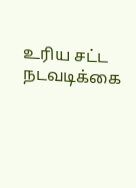உரிய சட்ட நடவடிக்கை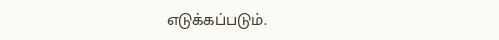எடுக்கப்படும்.